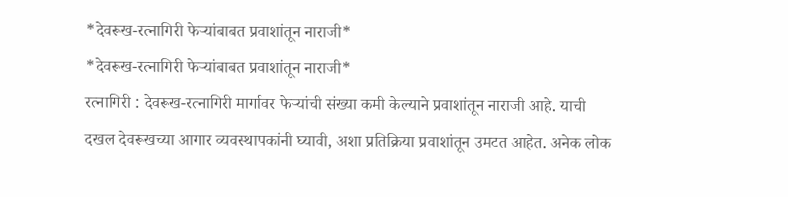*देवरूख-रत्नागिरी फेऱ्यांबाबत प्रवाशांतून नाराजी*
*देवरूख-रत्नागिरी फेऱ्यांबाबत प्रवाशांतून नाराजी*
रत्नागिरी : देवरूख-रत्नागिरी मार्गावर फेऱ्यांची संख्या कमी केल्याने प्रवाशांतून नाराजी आहे. याची दखल देवरूखच्या आगार व्यवस्थापकांनी घ्यावी, अशा प्रतिक्रिया प्रवाशांतून उमटत आहेत. अनेक लोक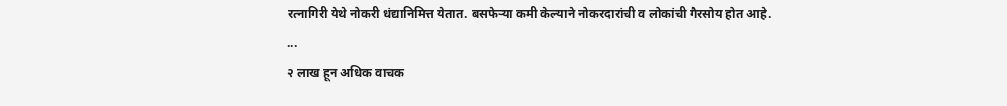रत्नागिरी येथे नोकरी धंद्यानिमित्त येतात. बसफेऱ्या कमी केल्याने नोकरदारांची व लोकांची गैरसोय होत आहे.
...
२ लाख हून अधिक वाचक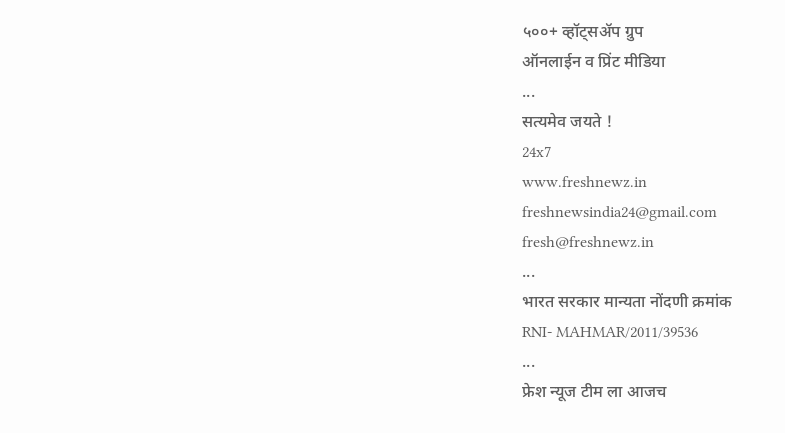५००+ व्हॉट्सॲप ग्रुप
ऑनलाईन व प्रिंट मीडिया
...
सत्यमेव जयते !
24x7
www.freshnewz.in
freshnewsindia24@gmail.com
fresh@freshnewz.in
...
भारत सरकार मान्यता नोंदणी क्रमांक
RNI- MAHMAR/2011/39536
...
फ्रेश न्यूज टीम ला आजच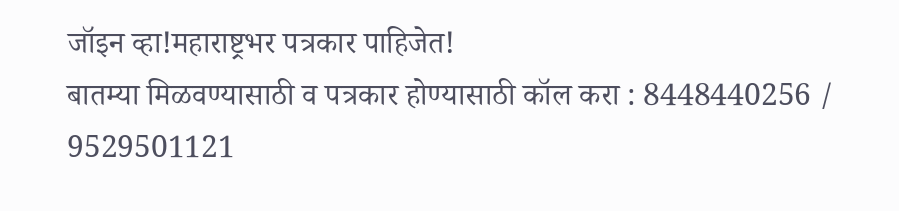जॉइन व्हा!महाराष्ट्रभर पत्रकार पाहिजेत!
बातम्या मिळवण्यासाठी व पत्रकार होण्यासाठी कॉल करा : 8448440256 / 9529501121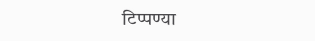टिप्पण्या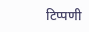टिप्पणी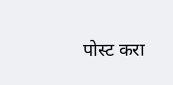पोस्ट करा